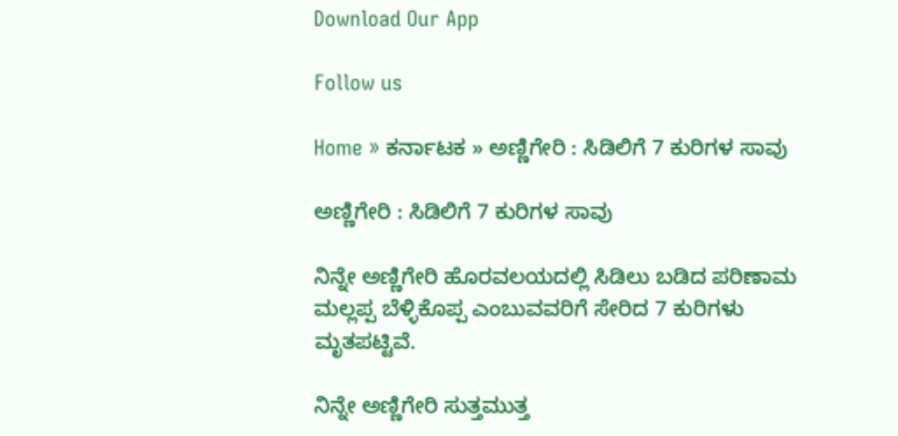Download Our App

Follow us

Home » ಕರ್ನಾಟಕ » ಅಣ್ಣಿಗೇರಿ : ಸಿಡಿಲಿಗೆ 7 ಕುರಿಗಳ ಸಾವು

ಅಣ್ಣಿಗೇರಿ : ಸಿಡಿಲಿಗೆ 7 ಕುರಿಗಳ ಸಾವು

ನಿನ್ನೇ ಅಣ್ಣಿಗೇರಿ ಹೊರವಲಯದಲ್ಲಿ ಸಿಡಿಲು ಬಡಿದ ಪರಿಣಾಮ ಮಲ್ಲಪ್ಪ ಬೆಳ್ಳಿಕೊಪ್ಪ ಎಂಬುವವರಿಗೆ ಸೇರಿದ 7 ಕುರಿಗಳು ಮೃತಪಟ್ಟಿವೆ.

ನಿನ್ನೇ ಅಣ್ಣಿಗೇರಿ ಸುತ್ತಮುತ್ತ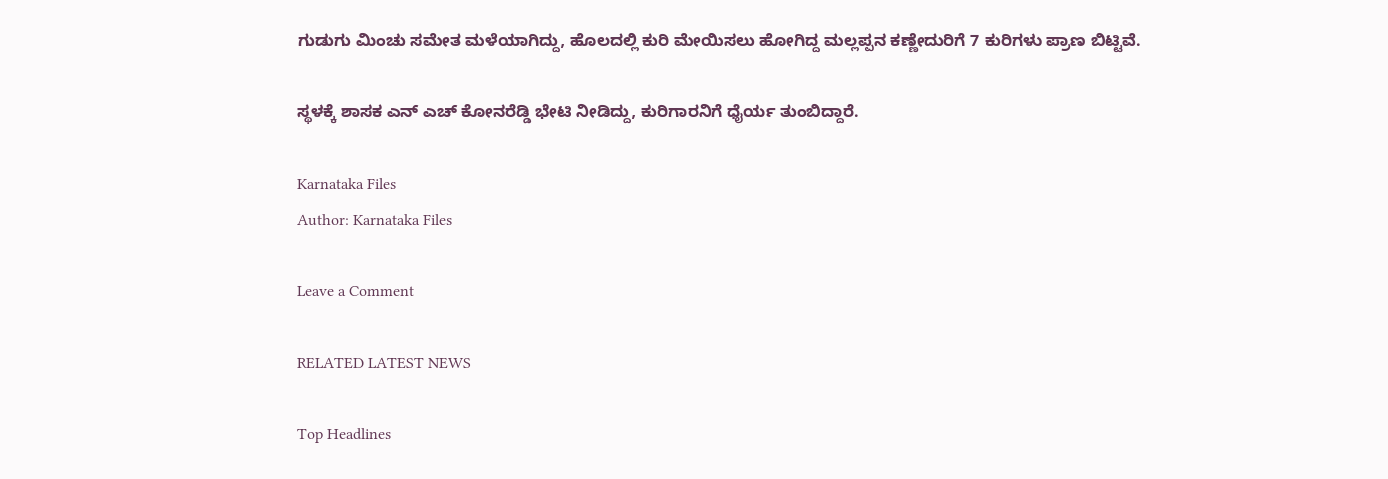ಗುಡುಗು ಮಿಂಚು ಸಮೇತ ಮಳೆಯಾಗಿದ್ದು, ಹೊಲದಲ್ಲಿ ಕುರಿ ಮೇಯಿಸಲು ಹೋಗಿದ್ದ ಮಲ್ಲಪ್ಪನ ಕಣ್ಣೇದುರಿಗೆ 7 ಕುರಿಗಳು ಪ್ರಾಣ ಬಿಟ್ಟಿವೆ.

ಸ್ಥಳಕ್ಕೆ ಶಾಸಕ ಎನ್ ಎಚ್ ಕೋನರೆಡ್ಡಿ ಭೇಟಿ ನೀಡಿದ್ದು, ಕುರಿಗಾರನಿಗೆ ಧೈರ್ಯ ತುಂಬಿದ್ದಾರೆ.

Karnataka Files
Author: Karnataka Files

Leave a Comment

RELATED LATEST NEWS

Top Headlines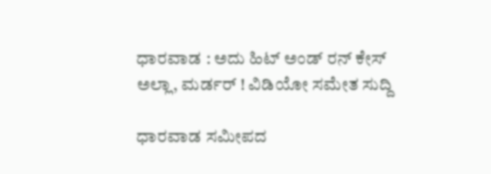ಧಾರವಾಡ : ಅದು ಹಿಟ್ ಅಂಡ್ ರನ್ ಕೇಸ್ ಅಲ್ಲಾ, ಮರ್ಡರ್ ! ವಿಡಿಯೋ ಸಮೇತ ಸುದ್ದಿ

ಧಾರವಾಡ ಸಮೀಪದ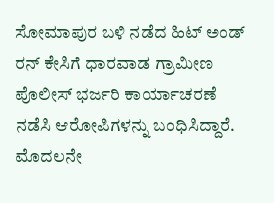ಸೋಮಾಪುರ ಬಳಿ ನಡೆದ ಹಿಟ್ ಅಂಡ್ ರನ್ ಕೇಸಿಗೆ ಧಾರವಾಡ ಗ್ರಾಮೀಣ ಪೊಲೀಸ್ ಭರ್ಜರಿ ಕಾರ್ಯಾಚರಣೆ ನಡೆಸಿ ಆರೋಪಿಗಳನ್ನು ಬಂಧಿಸಿದ್ದಾರೆ. ಮೊದಲನೇ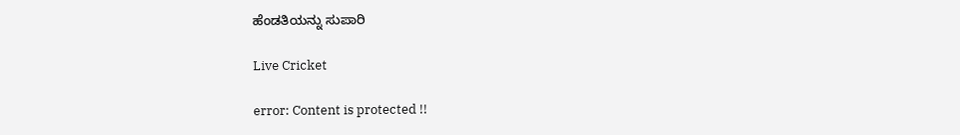ಹೆಂಡತಿಯನ್ನು ಸುಪಾರಿ

Live Cricket

error: Content is protected !!